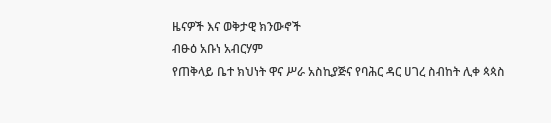ዜናዎች እና ወቅታዊ ክንውኖች
ብፁዕ አቡነ አብርሃም
የጠቅላይ ቤተ ክህነት ዋና ሥራ አስኪያጅና የባሕር ዳር ሀገረ ስብከት ሊቀ ጳጳስ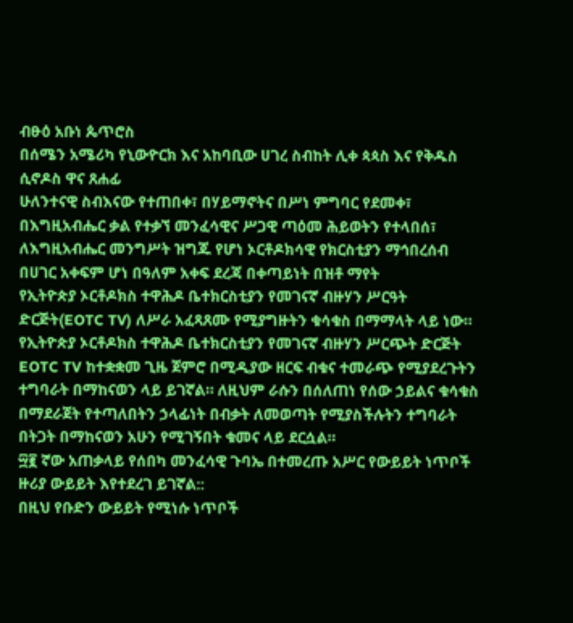ብፁዕ አቡነ ጴጥሮስ
በሰሜን አሜሪካ የኒውዮርክ እና አከባቢው ሀገረ ስብከት ሊቀ ጳጳስ እና የቅዱስ ሲኖዶስ ዋና ጸሐፊ
ሁለንተናዊ ስብእናው የተጠበቀ፣ በሃይማኖትና በሥነ ምግባር የደመቀ፣ በእግዚአብሔር ቃል የተቃኘ መንፈሳዊና ሥጋዊ ጣዕመ ሕይወትን የተላበሰ፣ ለእግዚአብሔር መንግሥት ዝግጁ የሆነ ኦርቶዶክሳዊ የክርስቲያን ማኅበረሰብ በሀገር አቀፍም ሆነ በዓለም አቀፍ ደረጃ በቀጣይነት በዝቶ ማየት
የኢትዮጵያ ኦርቶዶክስ ተዋሕዶ ቤተክርስቲያን የመገናኛ ብዙሃን ሥርዓት ድርጅት(EOTC TV) ለሥራ አፈጻጸሙ የሚያግዙትን ቁሳቁስ በማማላት ላይ ነው።
የኢትዮጵያ ኦርቶዶክስ ተዋሕዶ ቤተክርስቲያን የመገናኛ ብዙሃን ሥርጭት ድርጅት EOTC TV ከተቋቋመ ጊዜ ጀምሮ በሚዲያው ዘርፍ ብቁና ተመራጭ የሚያደረጉትን ተግባራት በማከናወን ላይ ይገኛል። ለዚህም ራሱን በሰለጠነ የሰው ኃይልና ቁሳቁስ በማደራጀት የተጣለበትን ኃላፊነት በብቃት ለመወጣት የሚያስችሉትን ተግባራት በትጋት በማከናወን አሁን የሚገኝበት ቁመና ላይ ደርሷል።
፵፪ ኛው አጠቃላይ የሰበካ መንፈሳዊ ጉባኤ በተመረጡ አሥር የውይይት ነጥቦች ዙሪያ ውይይት እየተደረገ ይገኛል::
በዚህ የቡድን ውይይት የሚነሱ ነጥቦች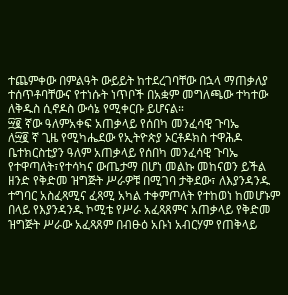ተጨምቀው በምልዓት ውይይት ከተደረገባቸው በኋላ ማጠቃለያ ተሰጥቶባቸውና የተነሱት ነጥቦች በአቋም መግለጫው ተካተው ለቅዱስ ሲኖዶስ ውሳኔ የሚቀርቡ ይሆናል።
፵፪ ኛው ዓለምአቀፍ አጠቃላይ የሰበካ መንፈሳዊ ጉባኤ
ለ፵፪ ኛ ጊዜ የሚካሔደው የኢትዮጵያ ኦርቶዶክስ ተዋሕዶ ቤተክርስቲያን ዓለም አጠቃላይ የሰበካ መንፈሳዊ ጉባኤ የተዋጣለት፣የተሳካና ውጤታማ በሆነ መልኩ መከናወን ይችል ዘንድ የቅድመ ዝግጅት ሥራዎቹ በሚገባ ታቅደው፣ ለእያንዳንዱ ተግባር አስፈጻሚና ፈጻሚ አካል ተቀምጦለት የተከወነ ከመሆኑም በላይ የእያንዳንዱ ኮሚቴ የሥራ አፈጻጸምና አጠቃላይ የቅድመ ዝግጅት ሥራው አፈጻጸም በብፁዕ አቡነ አብርሃም የጠቅላይ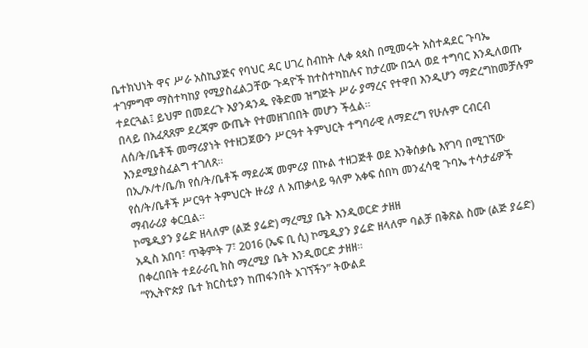ቤተክህነት ዋና ሥራ አስኪያጅና የባህር ዳር ሀገረ ስብከት ሊቀ ጳጳስ በሚመሩት አስተዳደር ጉባኤ ተገምግሞ ማስተካከያ የሚያስፈልጋቸው ጉዳዮች ከተስተካከሉና ከታረሙ በኋላ ወደ ተግባር እንዲለወጡ ተደርጓል፤ ይህም በመደረጉ እያንዳንዱ የቅድመ ዝግጅት ሥራ ያማረና የተዋበ እንዲሆን ማድረግከመቻሉም በላይ በአፈጻጸም ደረጃም ውጤት የተመዘገበበት መሆን ችሏል።
ለሰ/ት/ቤቶች መማሪያነት የተዘጋጀውን ሥርዓተ ትምህርት ተግባራዊ ለማድረግ የሁሉም ርብርብ እንደሚያስፈልግ ተገለጸ።
በኢ/ኦ/ተ/ቤ/ክ የሰ/ት/ቤቶች ማደራጃ መምሪያ በኩል ተዘጋጅቶ ወደ እንቅሰቃሴ እየገባ በሚገኘው የሰ/ት/ቤቶች ሥርዓተ ትምህርት ዙሪያ ለ አጠቃላይ ዓለም አቀፍ ሰበካ መንፈሳዊ ጉባኤ ተሳታፊዎች ማብራሪያ ቀርቧል።
ኮሜዲያን ያሬድ ዘላለም (ልጅ ያሬድ) ማረሚያ ቤት እንዲወርድ ታዘዘ
አዲስ አበባ፣ ጥቅምት 7፣ 2016 (ኤፍ ቢ ሲ) ኮሜዲያን ያሬድ ዘላለም ባልቻ በቅጽል ስሙ (ልጅ ያሬድ) በቀረበበት ተደራራቢ ክስ ማረሚያ ቤት እንዲወርድ ታዘዘ።
“የኢትዮጵያ ቤተ ክርስቲያን ከጠፋንበት አገኘችን” ትውልደ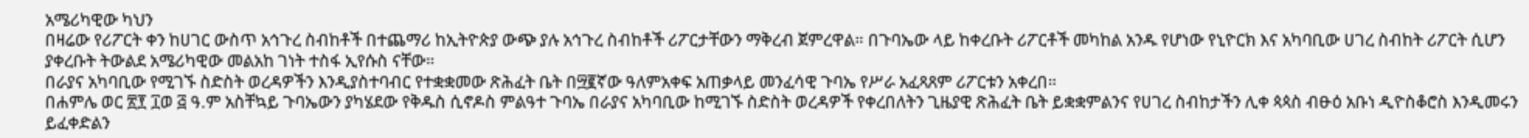አሜሪካዊው ካህን
በዛሬው የሪፖርት ቀን ከሀገር ውስጥ አኅጉረ ስብከቶች በተጨማሪ ከኢትዮጵያ ውጭ ያሉ አኅጉረ ስብከቶች ሪፖርታቸውን ማቅረብ ጀምረዋል። በጉባኤው ላይ ከቀረቡት ሪፖርቶች መካከል አንዱ የሆነው የኒዮርክ እና አካባቢው ሀገረ ስብከት ሪፖርት ሲሆን ያቀረቡት ትውልደ አሜሪካዊው መልአከ ገነት ተስፋ ኢየሱስ ናቸው።
በራያና አካባቢው የሚገኙ ስድስት ወረዳዎችን እንዲያስተባብር የተቋቋመው ጽሕፈት ቤት በ፵፪ኛው ዓለምአቀፍ አጠቃላይ መንፈሳዊ ጉባኤ የሥራ አፈጻጸም ሪፖርቱን አቀረበ።
በሐምሌ ወር ፳፻ ፲ወ ፭ ዓ.ም አስቸኳይ ጉባኤውን ያካሄደው የቅዱስ ሲኖዶስ ምልዓተ ጉባኤ በራያና አካባቢው ከሚገኙ ስድስት ወረዳዎች የቀረበለትን ጊዜያዊ ጽሕፈት ቤት ይቋቋምልንና የሀገረ ስብከታችን ሊቀ ጳጳስ ብፁዕ አቡነ ዲዮስቆሮስ እንዲመሩን ይፈቀድልን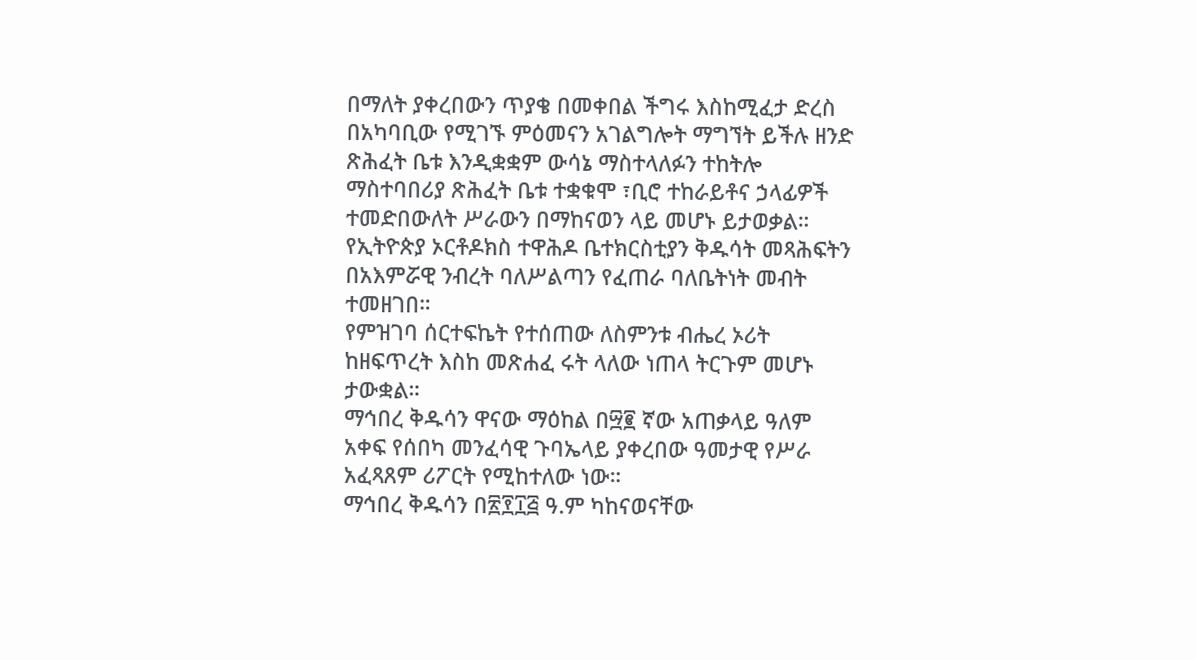በማለት ያቀረበውን ጥያቄ በመቀበል ችግሩ እስከሚፈታ ድረስ በአካባቢው የሚገኙ ምዕመናን አገልግሎት ማግኘት ይችሉ ዘንድ ጽሕፈት ቤቱ እንዲቋቋም ውሳኔ ማስተላለፉን ተከትሎ ማስተባበሪያ ጽሕፈት ቤቱ ተቋቁሞ ፣ቢሮ ተከራይቶና ኃላፊዎች ተመድበውለት ሥራውን በማከናወን ላይ መሆኑ ይታወቃል።
የኢትዮጵያ ኦርቶዶክስ ተዋሕዶ ቤተክርስቲያን ቅዱሳት መጻሕፍትን በአእምሯዊ ንብረት ባለሥልጣን የፈጠራ ባለቤትነት መብት ተመዘገበ።
የምዝገባ ሰርተፍኬት የተሰጠው ለስምንቱ ብሔረ ኦሪት ከዘፍጥረት እስከ መጽሐፈ ሩት ላለው ነጠላ ትርጉም መሆኑ ታውቋል።
ማኅበረ ቅዱሳን ዋናው ማዕከል በ፵፪ ኛው አጠቃላይ ዓለም አቀፍ የሰበካ መንፈሳዊ ጉባኤላይ ያቀረበው ዓመታዊ የሥራ አፈጻጸም ሪፖርት የሚከተለው ነው።
ማኅበረ ቅዱሳን በ፳፻፲፭ ዓ.ም ካከናወናቸው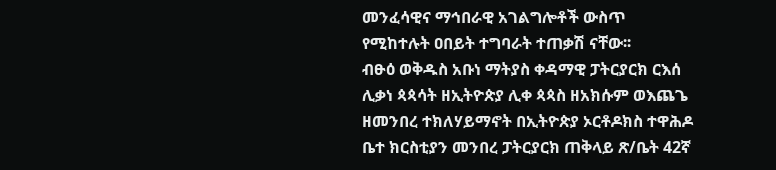መንፈሳዊና ማኅበራዊ አገልግሎቶች ውስጥ የሚከተሉት ዐበይት ተግባራት ተጠቃሽ ናቸው፡፡
ብፁዕ ወቅዱስ አቡነ ማትያስ ቀዳማዊ ፓትርያርክ ርእሰ ሊቃነ ጳጳሳት ዘኢትዮጵያ ሊቀ ጳጳስ ዘአክሱም ወእጨጌ ዘመንበረ ተክለሃይማኖት በኢትዮጵያ ኦርቶዶክስ ተዋሕዶ ቤተ ክርስቲያን መንበረ ፓትርያርክ ጠቅላይ ጽ/ቤት 42ኛ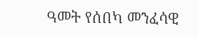ዓመት የሰበካ መንፈሳዊ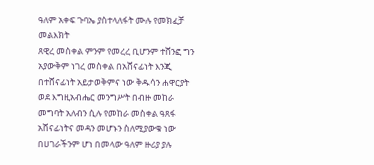ዓለም አቀፍ ጉባኤ ያስተላለፋት ሙሉ የመክፈቻ መልእክት
ጸዊረ መስቀል ምንም የመረረ ቢሆንም ተሸንፎ ግን አያውቅም ነገረ መስቀል በአሸናፊነት እንጂ በተሸናፊነት አይታወቅምና ነው ቅዱሳን ሐዋርያት ወደ እግዚአብሔር መንግሥት በብዙ መከራ መግባት አለብን ሲሉ የመከራ መስቀል ዓጸፋ አሸናፊነትና መዳን መሆኑን ስለሚያውቁ ነው በሀገራችንም ሆነ በመላው ዓለም ዙሪያ ያሉ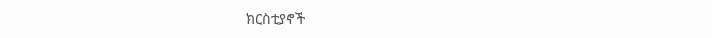ክርስቲያኖች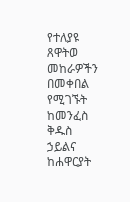የተለያዩ ጸዋትወ መከራዎችን በመቀበል የሚገኙት ከመንፈስ ቅዱስ ኃይልና ከሐዋርያት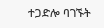ተጋድሎ ባገኙት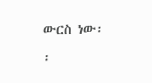ውርስ ነው፡፡